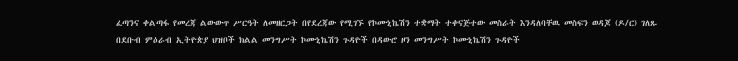ፈጣንና ቀልጣፋ የመረጃ ልውውጥ ሥርዓት ለመዘርጋት በየደረጃው የሚገኙ የኮሙኒኬሽን ተቋማት ተቀናጅተው መስራት እንዳለባቸዉ መስፍን ወዳጆ (ዶ/ር) ገለጹ
በደቡብ ምዕራብ ኢትዮጵያ ህዝቦች ክልል መንግሥት ኮሙኒኬሽን ጉዳዮች በዳውሮ ዞን መንግሥት ኮሙኒኬሽን ጉዳዮች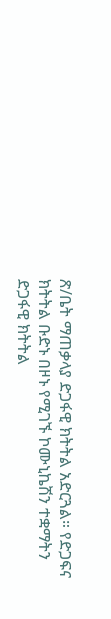ጽ/ቤት ማጠቃላያ ድጋፋዊ ክትትል አድርጓል። የድጋፍና ክትትል ቡድኑ በዞኑ የሚገኙ ኮሙኒኬሽን ተቋማትን ድጋፋዊ ክትትል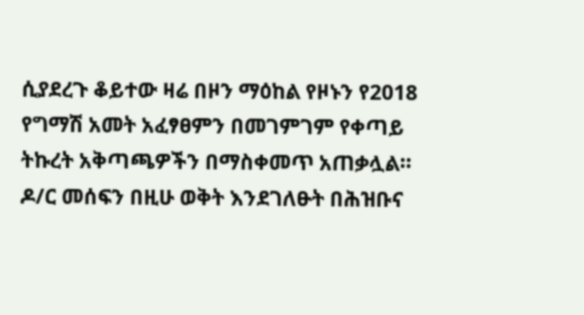ሲያደረጉ ቆይተው ዛሬ በዞን ማዕከል የዞኑን የ2018 የግማሽ አመት አፈፃፀምን በመገምገም የቀጣይ ትኩረት አቅጣጫዎችን በማስቀመጥ አጠቃሏል። ዶ/ር መሰፍን በዚሁ ወቅት እንደገለፁት በሕዝቡና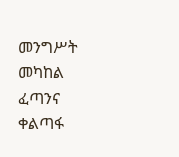መንግሥት መካከል ፈጣንና ቀልጣፋ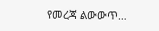የመረጃ ልውውጥ…